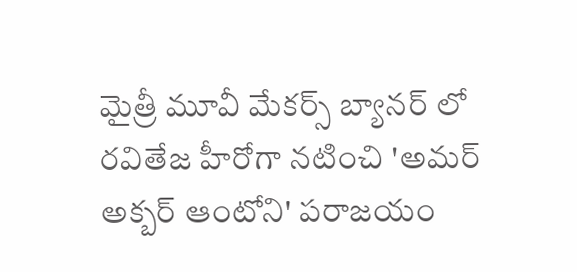మైత్రీ మూవీ మేకర్స్ బ్యానర్ లో రవితేజ హీరోగా నటించి 'అమర్ అక్బర్ ఆంటోని' పరాజయం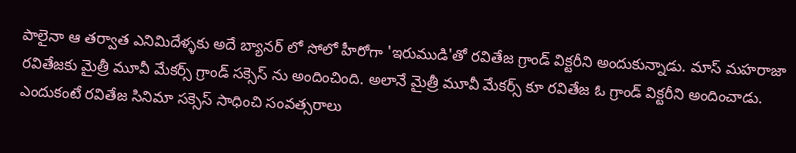పాలైనా ఆ తర్వాత ఎనిమిదేళ్ళకు అదే బ్యానర్ లో సోలో హీరోగా 'ఇరుముడి'తో రవితేజ గ్రాండ్ విక్టరీని అందుకున్నాడు. మాస్ మహరాజా రవితేజకు మైత్రీ మూవీ మేకర్స్ గ్రాండ్ సక్సెస్ ను అందించింది. అలానే మైత్రీ మూవీ మేకర్స్ కూ రవితేజ ఓ గ్రాండ్ విక్టరీని అందించాడు. ఎందుకంటే రవితేజ సినిమా సక్సెస్ సాధించి సంవత్సరాలు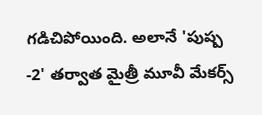గడిచిపోయింది. అలానే 'పుష్ప -2' తర్వాత మైత్రీ మూవీ మేకర్స్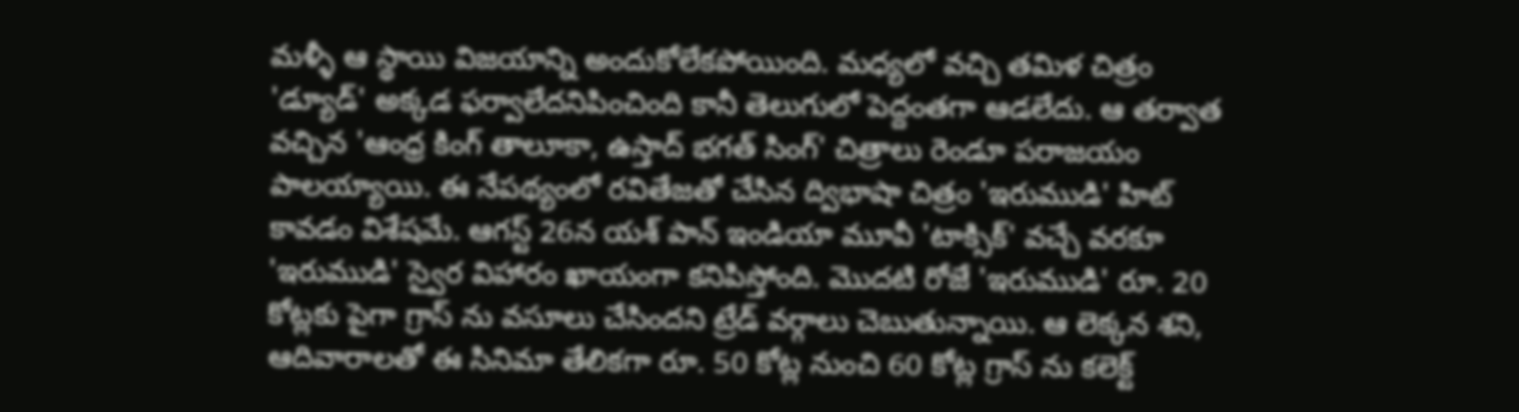మళ్ళీ ఆ స్థాయి విజయాన్ని అందుకోలేకపోయింది. మధ్యలో వచ్చి తమిళ చిత్రం 'డ్యూడ్' అక్కడ ఫర్వాలేదనిపించింది కానీ తెలుగులో పెద్దంతగా ఆడలేదు. ఆ తర్వాత వచ్చిన 'ఆంధ్ర కింగ్ తాలూకా, ఉస్తాద్ భగత్ సింగ్' చిత్రాలు రెండూ పరాజయం పాలయ్యాయి. ఈ నేపథ్యంలో రవితేజతో చేసిన ద్విభాషా చిత్రం 'ఇరుముడి' హిట్ కావడం విశేషమే. ఆగస్ట్ 26న యశ్ పాన్ ఇండియా మూవీ 'టాక్సిక్' వచ్చే వరకూ 'ఇరుముడి' స్వైర విహారం ఖాయంగా కనిపిస్తోంది. మొదటి రోజే 'ఇరుముడి' రూ. 20 కోట్లకు పైగా గ్రాస్ ను వసూలు చేసిందని ట్రేడ్ వర్గాలు చెబుతున్నాయి. ఆ లెక్కన శని, ఆదివారాలతో ఈ సినిమా తేలికగా రూ. 50 కోట్ల నుంచి 60 కోట్ల గ్రాస్ ను కలెక్ట్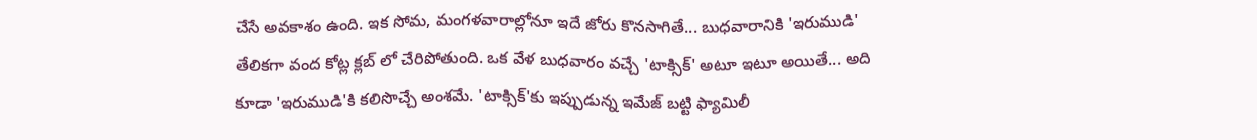చేసే అవకాశం ఉంది. ఇక సోమ, మంగళవారాల్లోనూ ఇదే జోరు కొనసాగితే... బుధవారానికి 'ఇరుముడి' తేలికగా వంద కోట్ల క్లబ్ లో చేరిపోతుంది. ఒక వేళ బుధవారం వచ్చే 'టాక్సిక్' అటూ ఇటూ అయితే... అది కూడా 'ఇరుముడి'కి కలిసొచ్చే అంశమే. 'టాక్సిక్'కు ఇప్పుడున్న ఇమేజ్ బట్టి ఫ్యామిలీ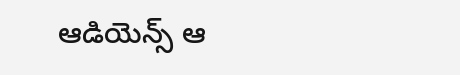ఆడియెన్స్ ఆ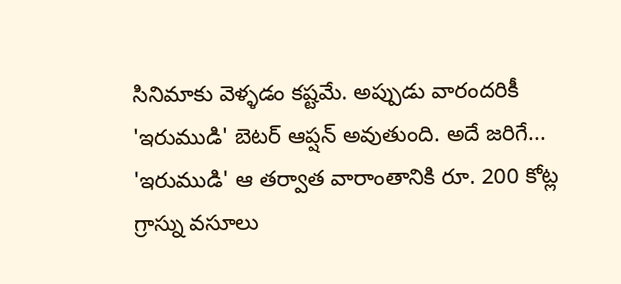సినిమాకు వెళ్ళడం కష్టమే. అప్పుడు వారందరికీ 'ఇరుముడి' బెటర్ ఆప్షన్ అవుతుంది. అదే జరిగే... 'ఇరుముడి' ఆ తర్వాత వారాంతానికి రూ. 200 కోట్ల గ్రాస్ను వసూలు